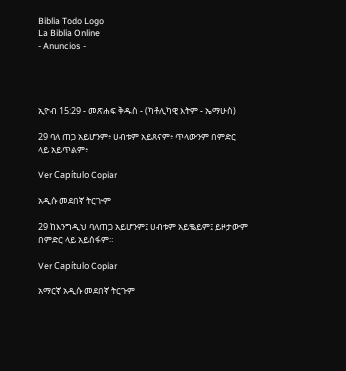Biblia Todo Logo
La Biblia Online
- Anuncios -




ኢዮብ 15:29 - መጽሐፍ ቅዱስ - (ካቶሊካዊ እትም - ኤማሁስ)

29 ባለ ጠጋ አይሆንም፥ ሀብቱም አይጸናም፥ ጥላውንም በምድር ላይ አይጥልም፥

Ver Capítulo Copiar

አዲሱ መደበኛ ትርጒም

29 ከእንግዲህ ባለጠጋ አይሆንም፤ ሀብቱም አይቈይም፤ ይዞታውም በምድር ላይ አይሰፋም።

Ver Capítulo Copiar

አማርኛ አዲሱ መደበኛ ትርጉም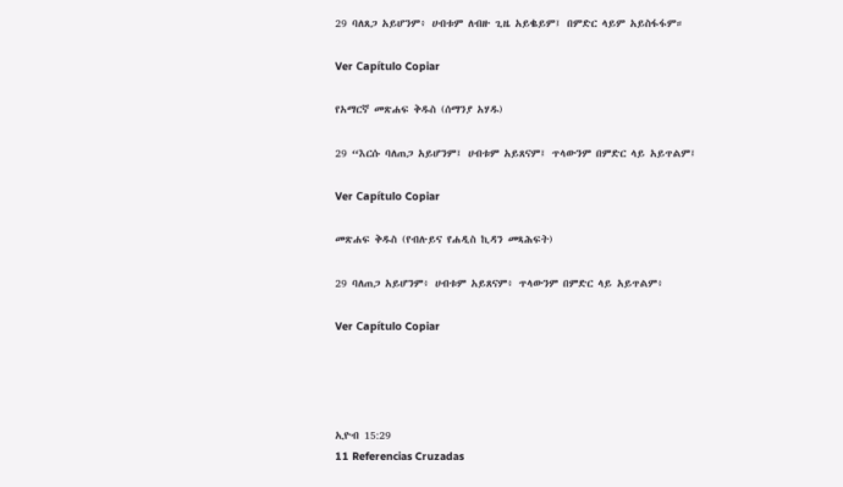29 ባለጸጋ አይሆንም፥ ሀብቱም ለብዙ ጊዜ አይቈይም፤ በምድር ላይም አይስፋፋም።

Ver Capítulo Copiar

የአማርኛ መጽሐፍ ቅዱስ (ሰማንያ አሃዱ)

29 “እርሱ ባለጠጋ አይሆንም፤ ሀብቱም አይጸናም፤ ጥላውንም በምድር ላይ አይጥልም፤

Ver Capítulo Copiar

መጽሐፍ ቅዱስ (የብሉይና የሐዲስ ኪዳን መጻሕፍት)

29 ባለጠጋ አይሆንም፥ ሀብቱም አይጸናም፥ ጥላውንም በምድር ላይ አይጥልም፥

Ver Capítulo Copiar




ኢዮብ 15:29
11 Referencias Cruzadas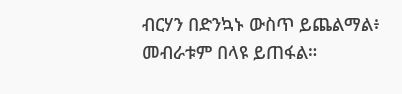ብርሃን በድንኳኑ ውስጥ ይጨልማል፥ መብራቱም በላዩ ይጠፋል።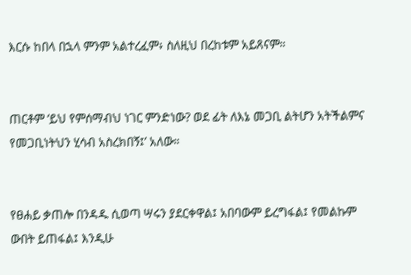እርሱ ከበላ በኋላ ምንም አልተረፈም፥ ስለዚህ በረከቱም አይጸናም።


ጠርቶም ‘ይህ የምሰማብህ ነገር ምንድነው? ወደ ፊት ለእኔ መጋቢ ልትሆን አትችልምና የመጋቢነትህን ሂሳብ አስረክበኝ፤’ አለው።


የፀሐይ ቃጠሎ በንዳዱ ሲወጣ ሣሩን ያደርቀዋል፤ አበባውም ይረግፋል፤ የመልኩም ውበት ይጠፋል፤ እንዲሁ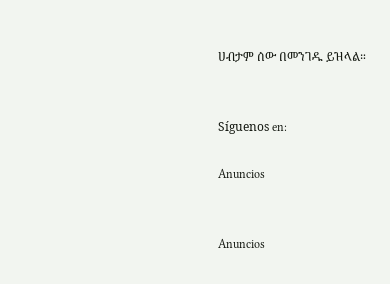ሀብታም ሰው በመንገዱ ይዝላል።


Síguenos en:

Anuncios


Anuncios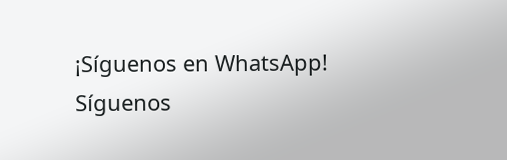¡Síguenos en WhatsApp! Síguenos